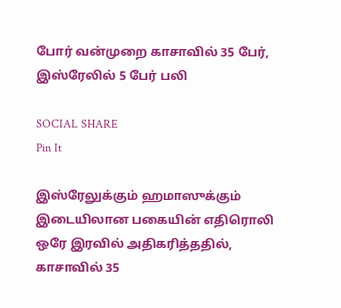போர் வன்முறை காசாவில் 35 பேர், இஸ்ரேலில் 5 பேர் பலி

SOCIAL SHARE
Pin It

இஸ்ரேலுக்கும் ஹமாஸுக்கும் இடையிலான பகையின் எதிரொலி ஒரே இரவில் அதிகரித்ததில், காசாவில் 35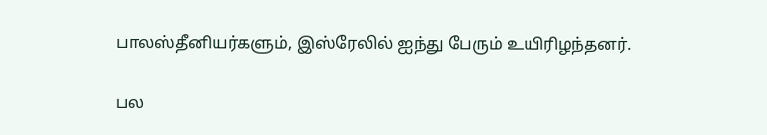பாலஸ்தீனியர்களும், இஸ்ரேலில் ஐந்து பேரும் உயிரிழந்தனர்.

பல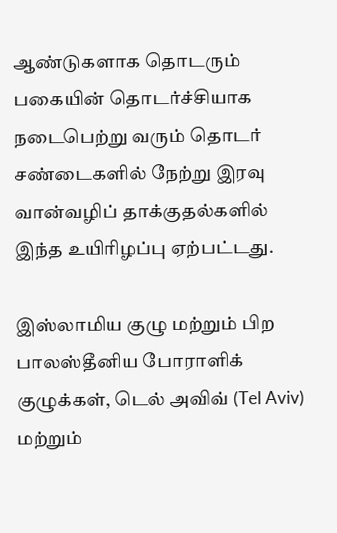ஆண்டுகளாக தொடரும் பகையின் தொடர்ச்சியாக நடைபெற்று வரும் தொடர் சண்டைகளில் நேற்று இரவு வான்வழிப் தாக்குதல்களில் இந்த உயிரிழப்பு ஏற்பட்டது.

இஸ்லாமிய குழு மற்றும் பிற பாலஸ்தீனிய போராளிக் குழுக்கள், டெல் அவிவ் (Tel Aviv) மற்றும்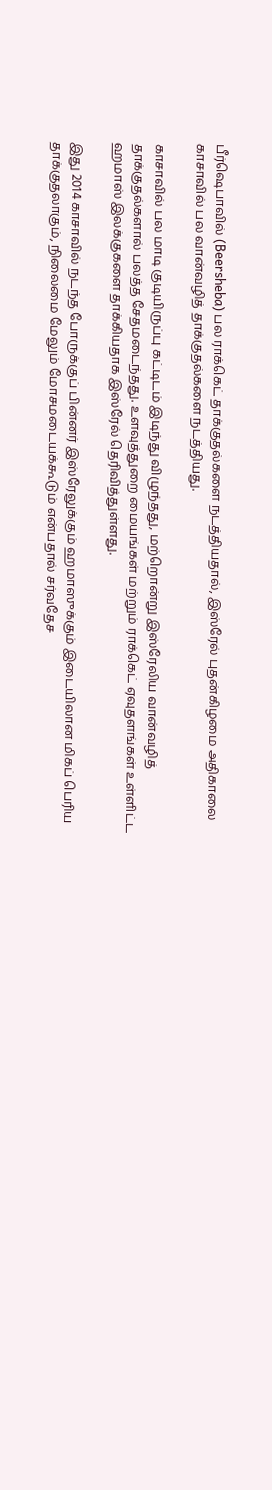பீர்ஷெபாவில் (Beersheba) பல ராக்கெட் தாக்குதல்களை நடத்தியதால், இஸ்ரேல் புதன்கிழமை அதிகாலை காசாவில் பல வான்வழித் தாக்குதல்களை நடத்தியது.

காசாவில் பல மாடி குடியிருப்பு கட்டிடம் இடிந்து விழுந்தது, மற்றொன்று இஸ்ரேலிய வான்வழித் தாக்குதல்களால் பலத்த சேதமடைந்தது. உளவுத்துறை மையங்கள் மற்றும் ராக்கெட் ஏவுதளங்கள் உள்ளிட்ட ஹமாஸ் இலக்குகளை தாக்கியதாக இஸ்ரேல் தெரிவித்துள்ளது.

இது 2014 காசாவில் நடந்த போருக்குப் பின்னர் இஸ்ரேலுக்கும் ஹமாஸுக்கும் இடையிலான மிகப் பெரிய தாக்குதலாகும், நிலைமை மேலும் மோசமடையக்கூடும் என்பதால் சர்வதேச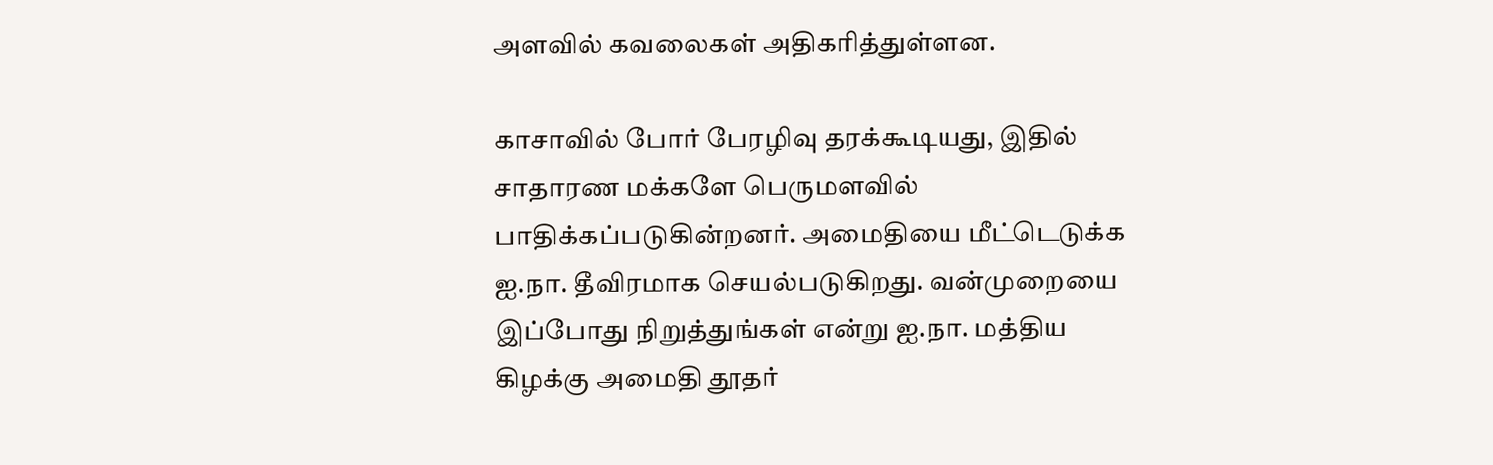அளவில் கவலைகள் அதிகரித்துள்ளன.

காசாவில் போர் பேரழிவு தரக்கூடியது, இதில் சாதாரண மக்களே பெருமளவில் பாதிக்கப்படுகின்றனர். அமைதியை மீட்டெடுக்க ஐ.நா. தீவிரமாக செயல்படுகிறது. வன்முறையை இப்போது நிறுத்துங்கள் என்று ஐ.நா. மத்திய கிழக்கு அமைதி தூதர்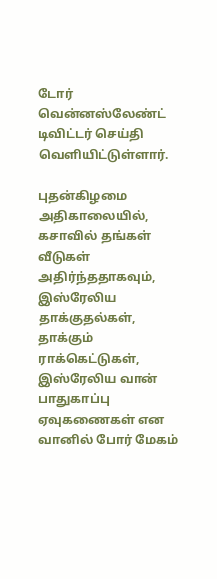டோர் வென்னஸ்லேண்ட் டிவிட்டர் செய்தி வெளியிட்டுள்ளார்.

புதன்கிழமை அதிகாலையில், கசாவில் தங்கள் வீடுகள் அதிர்ந்ததாகவும், இஸ்ரேலிய தாக்குதல்கள், தாக்கும் ராக்கெட்டுகள், இஸ்ரேலிய வான் பாதுகாப்பு ஏவுகணைகள் என வானில் போர் மேகம்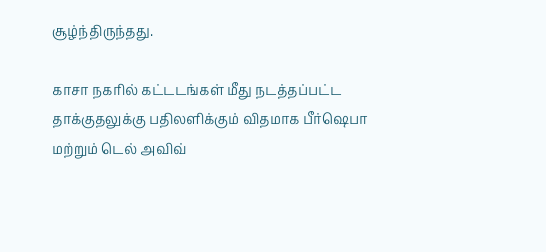சூழ்ந்திருந்தது.

காசா நகரில் கட்டடங்கள் மீது நடத்தப்பட்ட தாக்குதலுக்கு பதிலளிக்கும் விதமாக பீர்ஷெபா மற்றும் டெல் அவிவ்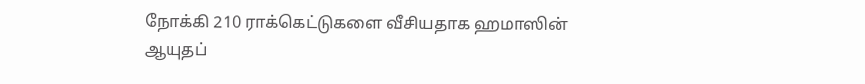நோக்கி 210 ராக்கெட்டுகளை வீசியதாக ஹமாஸின் ஆயுதப்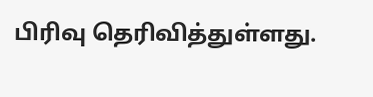பிரிவு தெரிவித்துள்ளது.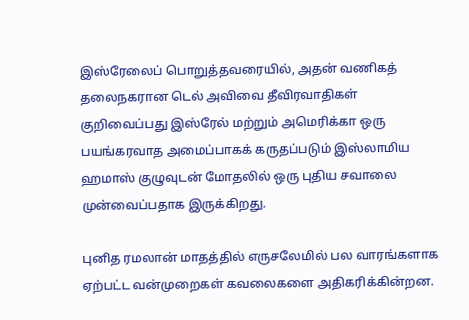இஸ்ரேலைப் பொறுத்தவரையில், அதன் வணிகத் தலைநகரான டெல் அவிவை தீவிரவாதிகள் குறிவைப்பது இஸ்ரேல் மற்றும் அமெரிக்கா ஒரு பயங்கரவாத அமைப்பாகக் கருதப்படும் இஸ்லாமிய ஹமாஸ் குழுவுடன் மோதலில் ஒரு புதிய சவாலை முன்வைப்பதாக இருக்கிறது.

புனித ரமலான் மாதத்தில் எருசலேமில் பல வாரங்களாக ஏற்பட்ட வன்முறைகள் கவலைகளை அதிகரிக்கின்றன.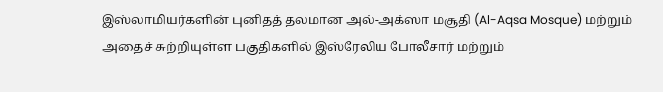இஸ்லாமியர்களின் புனிதத் தலமான அல்-அக்ஸா மசூதி (Al-Aqsa Mosque) மற்றும் அதைச் சுற்றியுள்ள பகுதிகளில் இஸ்ரேலிய போலீசார் மற்றும்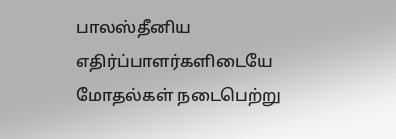பாலஸ்தீனிய எதிர்ப்பாளர்களிடையே மோதல்கள் நடைபெற்று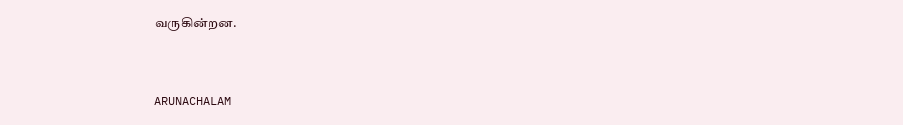வருகின்றன.



ARUNACHALAM